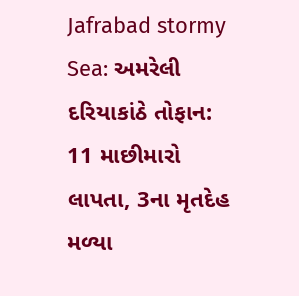Jafrabad stormy Sea: અમરેલી દરિયાકાંઠે તોફાન: 11 માછીમારો લાપતા, 3ના મૃતદેહ મળ્યા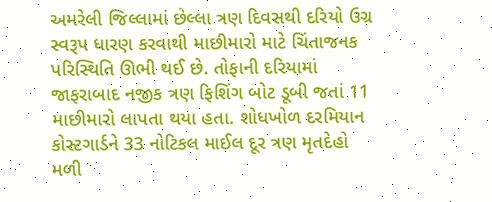અમરેલી જિલ્લામાં છેલ્લા ત્રણ દિવસથી દરિયો ઉગ્ર સ્વરૂપ ધારણ કરવાથી માછીમારો માટે ચિંતાજનક પરિસ્થિતિ ઊભી થઈ છે. તોફાની દરિયામાં જાફરાબાદ નજીક ત્રણ ફિશિંગ બોટ ડૂબી જતાં 11 માછીમારો લાપતા થયા હતા. શોધખોળ દરમિયાન કોસ્ટગાર્ડને 33 નોટિકલ માઈલ દૂર ત્રણ મૃતદેહો મળી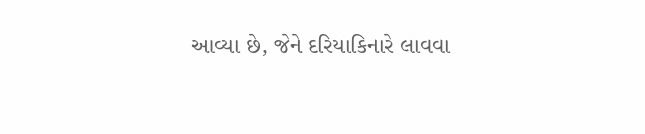આવ્યા છે, જેને દરિયાકિનારે લાવવા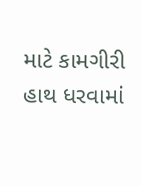માટે કામગીરી હાથ ધરવામાં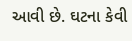આવી છે. ઘટના કેવી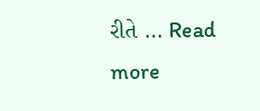રીતે … Read more